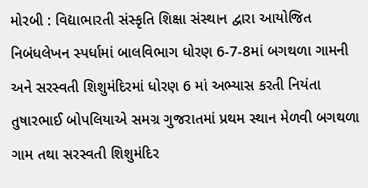મોરબી : વિદ્યાભારતી સંસ્કૃતિ શિક્ષા સંસ્થાન દ્વારા આયોજિત નિબંધલેખન સ્પર્ધામાં બાલવિભાગ ધોરણ 6-7-8માં બગથળા ગામની અને સરસ્વતી શિશુમંદિરમાં ધોરણ 6 માં અભ્યાસ કરતી નિયંતા તુષારભાઈ બોપલિયાએ સમગ્ર ગુજરાતમાં પ્રથમ સ્થાન મેળવી બગથળા ગામ તથા સરસ્વતી શિશુમંદિર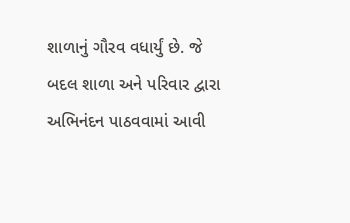શાળાનું ગૌરવ વધાર્યું છે. જે બદલ શાળા અને પરિવાર દ્વારા અભિનંદન પાઠવવામાં આવી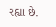રહ્યા છે.